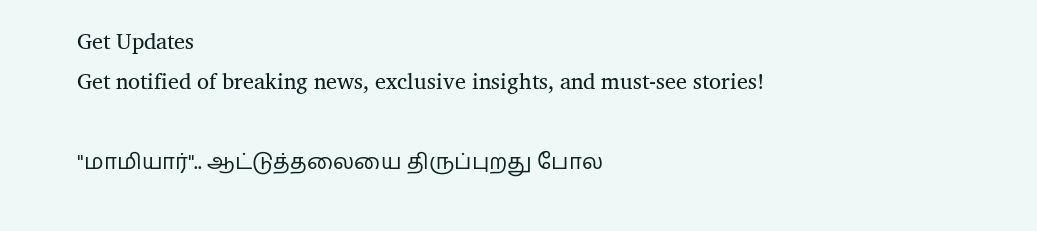Get Updates
Get notified of breaking news, exclusive insights, and must-see stories!

"மாமியார்".. ஆட்டுத்தலையை திருப்புறது போல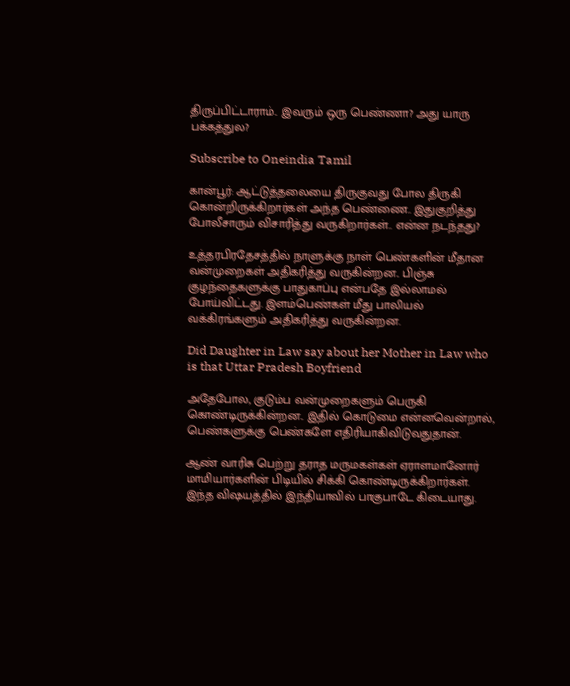திருப்பிட்டாராம்.. இவரும் ஒரு பெண்ணா? அது யாரு பக்கத்துல?

Subscribe to Oneindia Tamil

கான்பூர்: ஆட்டுத்தலையை திருகுவது போல திருகி கொன்றிருக்கிறார்கள் அந்த பெண்ணை.. இதுகுறித்து போலீசாரும் விசாரித்து வருகிறார்கள்.. என்ன நடந்தது?

உத்தரபிரதேசத்தில் நாளுக்கு நாள் பெண்களின் மீதான வன்முறைகள் அதிகரித்து வருகின்றன.. பிஞ்சு குழந்தைகளுக்கு பாதுகாப்பு என்பதே இல்லாமல் போய்விட்டது. இளம்பெண்கள் மீது பாலியல் வக்கிரங்களும் அதிகரித்து வருகின்றன.

Did Daughter in Law say about her Mother in Law who is that Uttar Pradesh Boyfriend

அதேபோல, குடும்ப வன்முறைகளும் பெருகி கொண்டிருக்கின்றன.. இதில் கொடுமை என்னவென்றால், பெண்களுக்கு பெண்களே எதிரியாகிவிடுவதுதான்.

ஆண் வாரிசு பெற்று தராத மருமகள்கள் ஏராளமானோர் மாமியார்களின் பிடியில் சிக்கி கொண்டிருக்கிறார்கள். இந்த விஷயத்தில் இந்தியாவில் பாகுபாடே கிடையாது.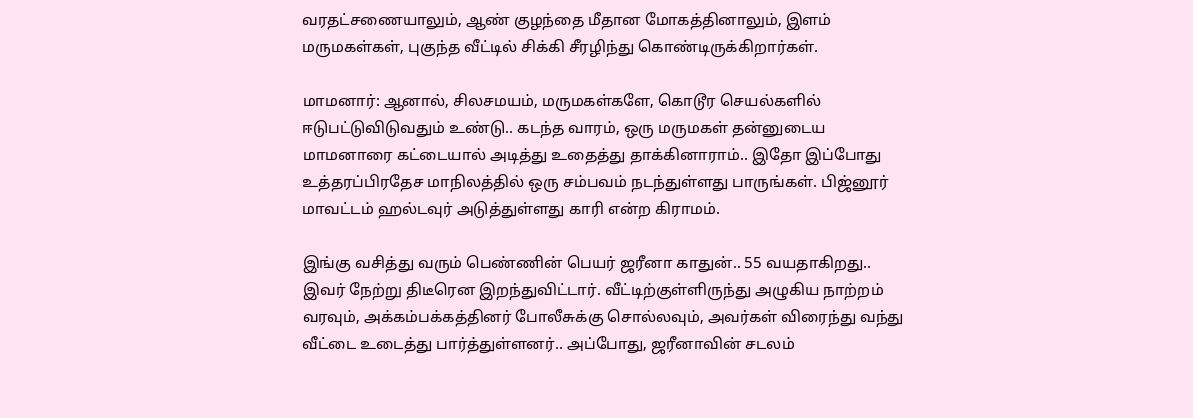வரதட்சணையாலும், ஆண் குழந்தை மீதான மோகத்தினாலும், இளம் மருமகள்கள், புகுந்த வீட்டில் சிக்கி சீரழிந்து கொண்டிருக்கிறார்கள்.

மாமனார்: ஆனால், சிலசமயம், மருமகள்களே, கொடூர செயல்களில் ஈடுபட்டுவிடுவதும் உண்டு.. கடந்த வாரம், ஒரு மருமகள் தன்னுடைய மாமனாரை கட்டையால் அடித்து உதைத்து தாக்கினாராம்.. இதோ இப்போது உத்தரப்பிரதேச மாநிலத்தில் ஒரு சம்பவம் நடந்துள்ளது பாருங்கள். பிஜ்னூர் மாவட்டம் ஹல்டவுர் அடுத்துள்ளது காரி என்ற கிராமம்.

இங்கு வசித்து வரும் பெண்ணின் பெயர் ஜரீனா காதுன்.. 55 வயதாகிறது.. இவர் நேற்று திடீரென இறந்துவிட்டார். வீட்டிற்குள்ளிருந்து அழுகிய நாற்றம் வரவும், அக்கம்பக்கத்தினர் போலீசுக்கு சொல்லவும், அவர்கள் விரைந்து வந்து வீட்டை உடைத்து பார்த்துள்ளனர்.. அப்போது, ஜரீனாவின் சடலம்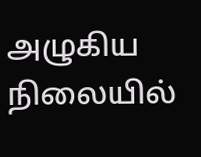அழுகிய நிலையில்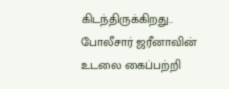கிடந்திருக்கிறது.. போலீசார் ஜரீனாவின் உடலை கைப்பற்றி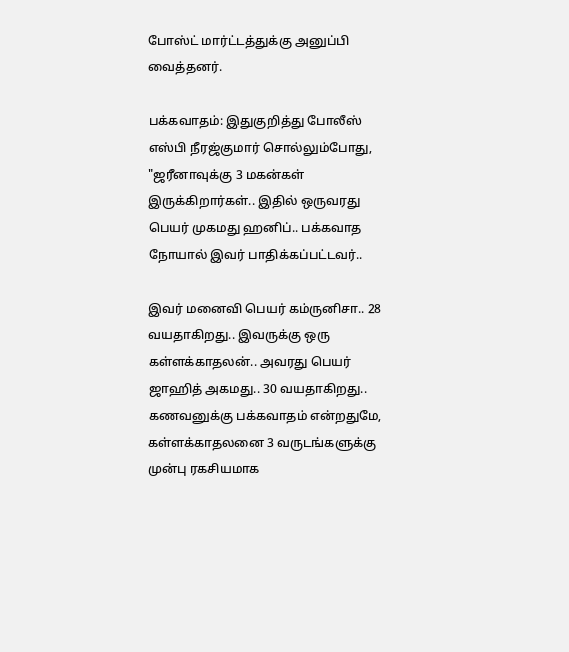போஸ்ட் மார்ட்டத்துக்கு அனுப்பி வைத்தனர்.

பக்கவாதம்: இதுகுறித்து போலீஸ் எஸ்பி நீரஜ்குமார் சொல்லும்போது, "ஜரீனாவுக்கு 3 மகன்கள் இருக்கிறார்கள்.. இதில் ஒருவரது பெயர் முகமது ஹனிப்.. பக்கவாத நோயால் இவர் பாதிக்கப்பட்டவர்..

இவர் மனைவி பெயர் கம்ருனிசா.. 28 வயதாகிறது.. இவருக்கு ஒரு கள்ளக்காதலன்.. அவரது பெயர் ஜாஹித் அகமது.. 30 வயதாகிறது.. கணவனுக்கு பக்கவாதம் என்றதுமே, கள்ளக்காதலனை 3 வருடங்களுக்கு முன்பு ரகசியமாக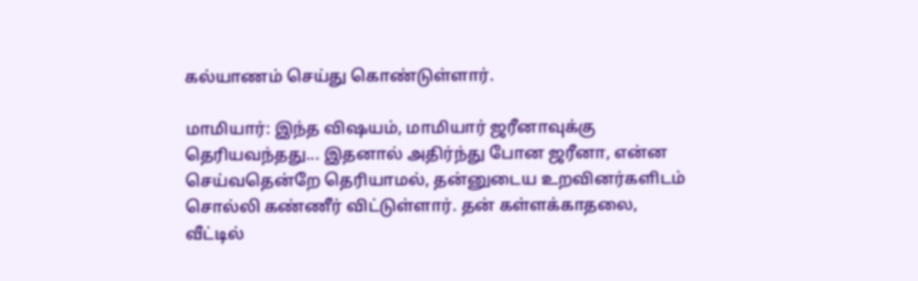கல்யாணம் செய்து கொண்டுள்ளார்.

மாமியார்: இந்த விஷயம், மாமியார் ஜரீனாவுக்கு தெரியவந்தது... இதனால் அதிர்ந்து போன ஜரீனா, என்ன செய்வதென்றே தெரியாமல், தன்னுடைய உறவினர்களிடம் சொல்லி கண்ணீர் விட்டுள்ளார். தன் கள்ளக்காதலை, வீட்டில்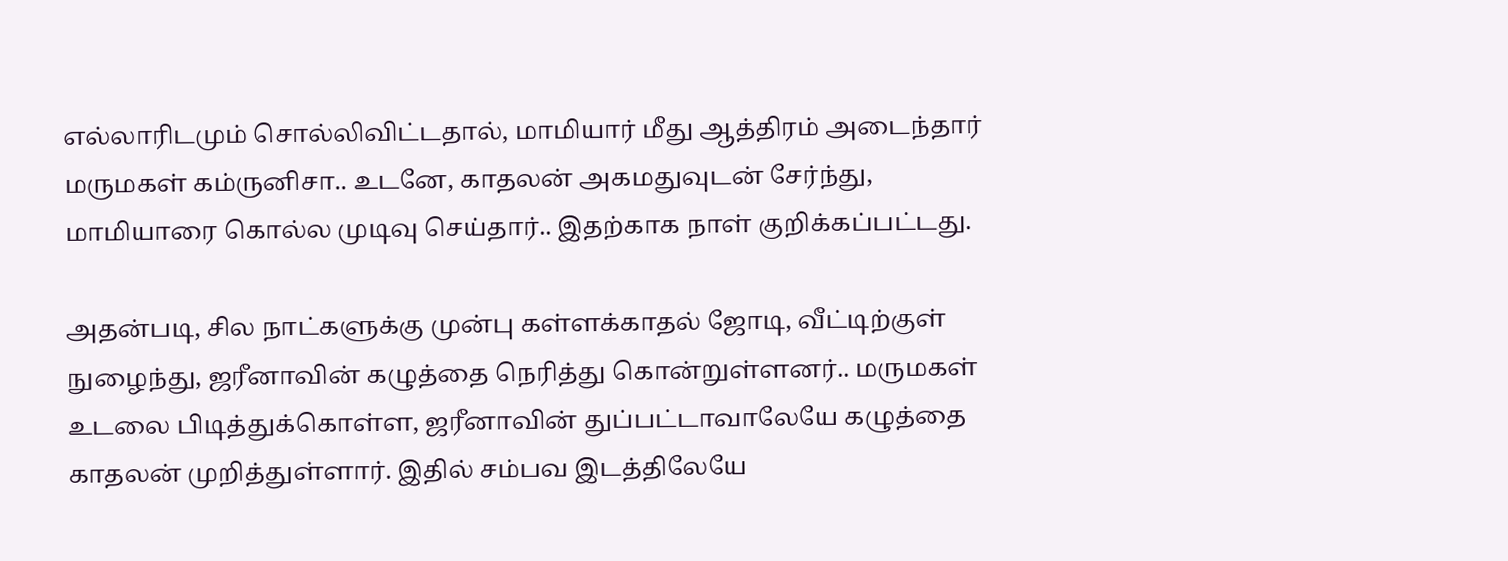எல்லாரிடமும் சொல்லிவிட்டதால், மாமியார் மீது ஆத்திரம் அடைந்தார் மருமகள் கம்ருனிசா.. உடனே, காதலன் அகமதுவுடன் சேர்ந்து, மாமியாரை கொல்ல முடிவு செய்தார்.. இதற்காக நாள் குறிக்கப்பட்டது.

அதன்படி, சில நாட்களுக்கு முன்பு கள்ளக்காதல் ஜோடி, வீட்டிற்குள் நுழைந்து, ஜரீனாவின் கழுத்தை நெரித்து கொன்றுள்ளனர்.. மருமகள் உடலை பிடித்துக்கொள்ள, ஜரீனாவின் துப்பட்டாவாலேயே கழுத்தை காதலன் முறித்துள்ளார். இதில் சம்பவ இடத்திலேயே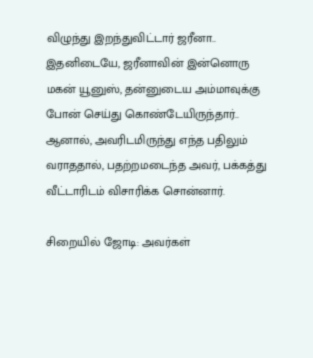விழுந்து இறந்துவிட்டார் ஜரீனா.. இதனிடையே, ஜரீனாவின் இன்னொரு மகன் யூனுஸ், தன்னுடைய அம்மாவுக்கு போன் செய்து கொண்டேயிருந்தார்.. ஆனால், அவரிடமிருந்து எந்த பதிலும் வராததால், பதற்றமடைந்த அவர், பக்கத்து வீட்டாரிடம் விசாரிக்க சொன்னார்.

சிறையில் ஜோடி: அவர்கள்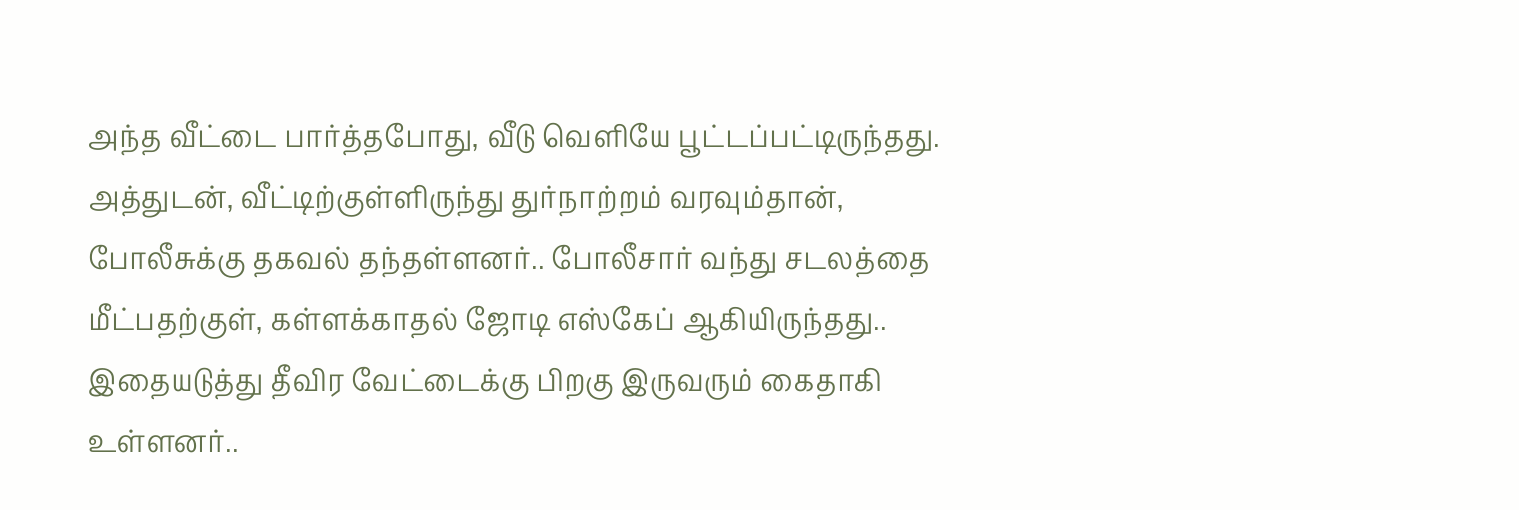அந்த வீட்டை பார்த்தபோது, வீடு வெளியே பூட்டப்பட்டிருந்தது. அத்துடன், வீட்டிற்குள்ளிருந்து துர்நாற்றம் வரவும்தான், போலீசுக்கு தகவல் தந்தள்ளனர்.. போலீசார் வந்து சடலத்தை மீட்பதற்குள், கள்ளக்காதல் ஜோடி எஸ்கேப் ஆகியிருந்தது.. இதையடுத்து தீவிர வேட்டைக்கு பிறகு இருவரும் கைதாகி உள்ளனர்..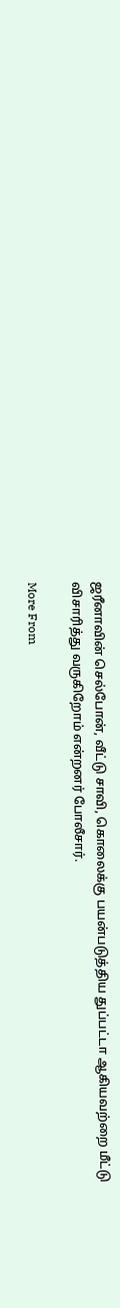ஜரீனாவின் செல்போன், வீட்டு சாவி, கொலைக்கு பயன்படுத்திய துப்பட்டா ஆகியவற்றை மீட்டு விசாரித்து வருகிறோம் என்றனர் போலீசார்.

More From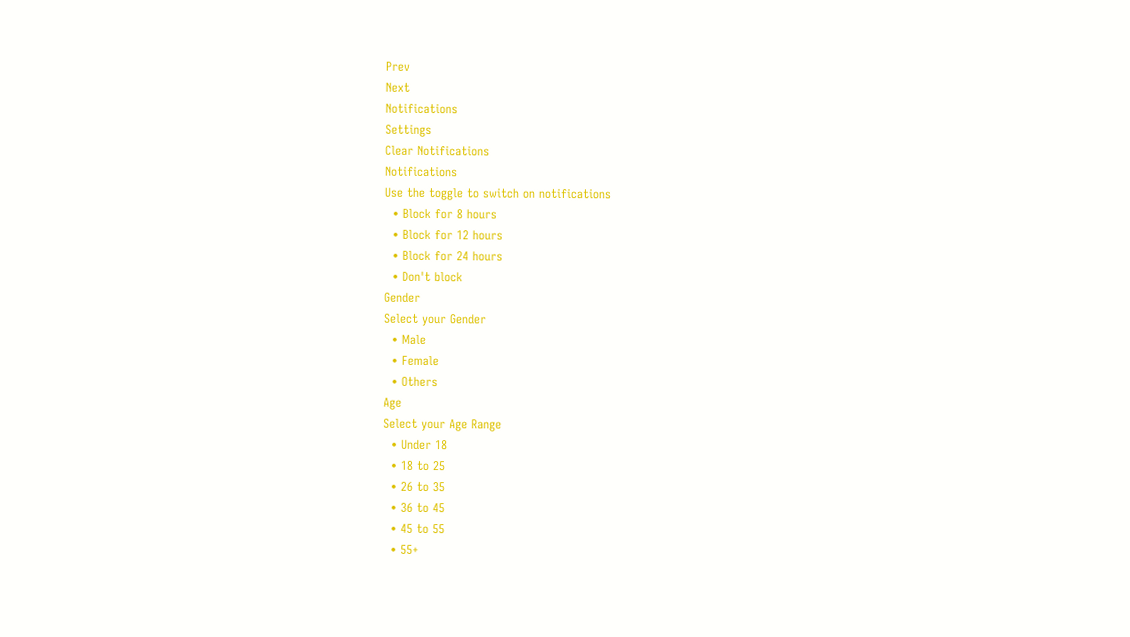Prev
Next
Notifications
Settings
Clear Notifications
Notifications
Use the toggle to switch on notifications
  • Block for 8 hours
  • Block for 12 hours
  • Block for 24 hours
  • Don't block
Gender
Select your Gender
  • Male
  • Female
  • Others
Age
Select your Age Range
  • Under 18
  • 18 to 25
  • 26 to 35
  • 36 to 45
  • 45 to 55
  • 55+